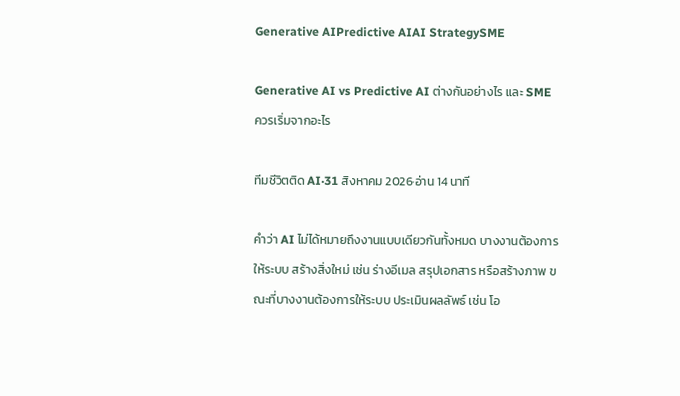Generative AIPredictive AIAI StrategySME

Generative AI vs Predictive AI ต่างกันอย่างไร และ SME ควรเริ่มจากอะไร

ทีมชีวิตติด AI·31 สิงหาคม 2026·อ่าน 14 นาที

คำว่า AI ไม่ได้หมายถึงงานแบบเดียวกันทั้งหมด บางงานต้องการให้ระบบ สร้างสิ่งใหม่ เช่น ร่างอีเมล สรุปเอกสาร หรือสร้างภาพ ขณะที่บางงานต้องการให้ระบบ ประเมินผลลัพธ์ เช่น โอ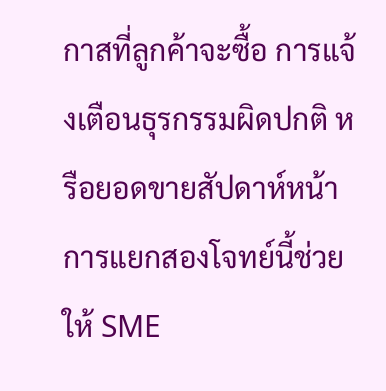กาสที่ลูกค้าจะซื้อ การแจ้งเตือนธุรกรรมผิดปกติ หรือยอดขายสัปดาห์หน้า การแยกสองโจทย์นี้ช่วยให้ SME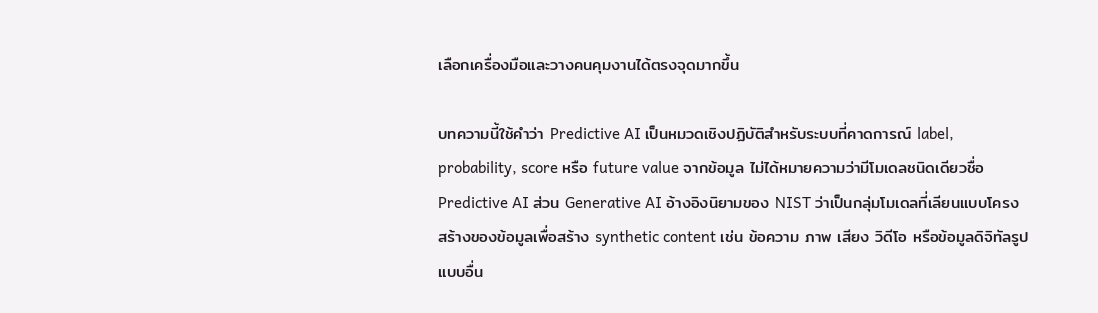เลือกเครื่องมือและวางคนคุมงานได้ตรงจุดมากขึ้น

บทความนี้ใช้คำว่า Predictive AI เป็นหมวดเชิงปฏิบัติสำหรับระบบที่คาดการณ์ label, probability, score หรือ future value จากข้อมูล ไม่ได้หมายความว่ามีโมเดลชนิดเดียวชื่อ Predictive AI ส่วน Generative AI อ้างอิงนิยามของ NIST ว่าเป็นกลุ่มโมเดลที่เลียนแบบโครงสร้างของข้อมูลเพื่อสร้าง synthetic content เช่น ข้อความ ภาพ เสียง วิดีโอ หรือข้อมูลดิจิทัลรูปแบบอื่น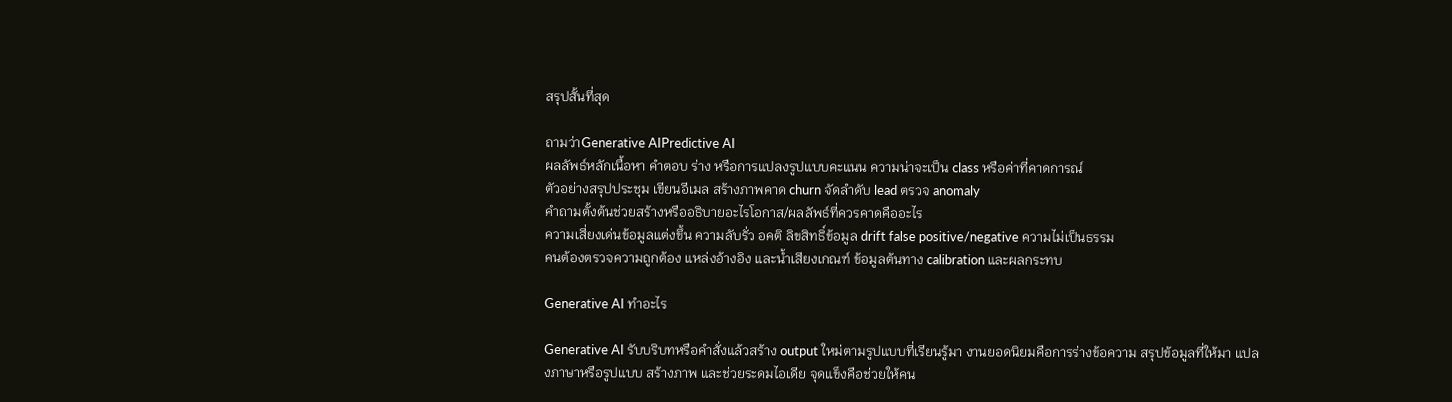สรุปสั้นที่สุด

ถามว่าGenerative AIPredictive AI
ผลลัพธ์หลักเนื้อหา คำตอบ ร่าง หรือการแปลงรูปแบบคะแนน ความน่าจะเป็น class หรือค่าที่คาดการณ์
ตัวอย่างสรุปประชุม เขียนอีเมล สร้างภาพคาด churn จัดลำดับ lead ตรวจ anomaly
คำถามตั้งต้นช่วยสร้างหรืออธิบายอะไรโอกาส/ผลลัพธ์ที่ควรคาดคืออะไร
ความเสี่ยงเด่นข้อมูลแต่งขึ้น ความลับรั่ว อคติ ลิขสิทธิ์ข้อมูล drift false positive/negative ความไม่เป็นธรรม
คนต้องตรวจความถูกต้อง แหล่งอ้างอิง และน้ำเสียงเกณฑ์ ข้อมูลต้นทาง calibration และผลกระทบ

Generative AI ทำอะไร

Generative AI รับบริบทหรือคำสั่งแล้วสร้าง output ใหม่ตามรูปแบบที่เรียนรู้มา งานยอดนิยมคือการร่างข้อความ สรุปข้อมูลที่ให้มา แปลงภาษาหรือรูปแบบ สร้างภาพ และช่วยระดมไอเดีย จุดแข็งคือช่วยให้คน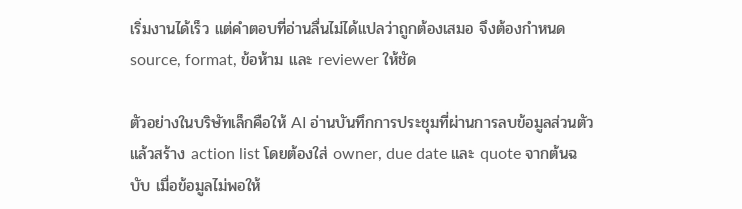เริ่มงานได้เร็ว แต่คำตอบที่อ่านลื่นไม่ได้แปลว่าถูกต้องเสมอ จึงต้องกำหนด source, format, ข้อห้าม และ reviewer ให้ชัด

ตัวอย่างในบริษัทเล็กคือให้ AI อ่านบันทึกการประชุมที่ผ่านการลบข้อมูลส่วนตัว แล้วสร้าง action list โดยต้องใส่ owner, due date และ quote จากต้นฉบับ เมื่อข้อมูลไม่พอให้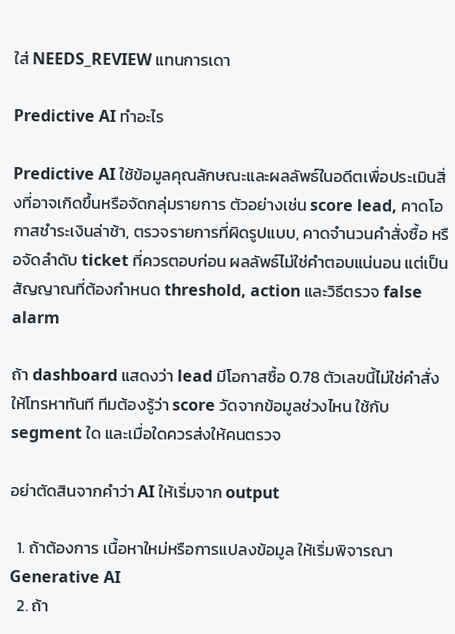ใส่ NEEDS_REVIEW แทนการเดา

Predictive AI ทำอะไร

Predictive AI ใช้ข้อมูลคุณลักษณะและผลลัพธ์ในอดีตเพื่อประเมินสิ่งที่อาจเกิดขึ้นหรือจัดกลุ่มรายการ ตัวอย่างเช่น score lead, คาดโอกาสชำระเงินล่าช้า, ตรวจรายการที่ผิดรูปแบบ, คาดจำนวนคำสั่งซื้อ หรือจัดลำดับ ticket ที่ควรตอบก่อน ผลลัพธ์ไม่ใช่คำตอบแน่นอน แต่เป็นสัญญาณที่ต้องกำหนด threshold, action และวิธีตรวจ false alarm

ถ้า dashboard แสดงว่า lead มีโอกาสซื้อ 0.78 ตัวเลขนี้ไม่ใช่คำสั่งให้โทรหาทันที ทีมต้องรู้ว่า score วัดจากข้อมูลช่วงไหน ใช้กับ segment ใด และเมื่อใดควรส่งให้คนตรวจ

อย่าตัดสินจากคำว่า AI ให้เริ่มจาก output

  1. ถ้าต้องการ เนื้อหาใหม่หรือการแปลงข้อมูล ให้เริ่มพิจารณา Generative AI
  2. ถ้า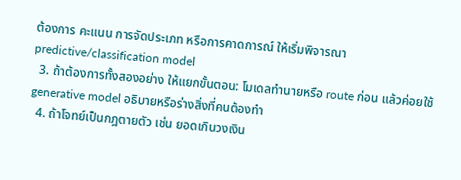ต้องการ คะแนน การจัดประเภท หรือการคาดการณ์ ให้เริ่มพิจารณา predictive/classification model
  3. ถ้าต้องการทั้งสองอย่าง ให้แยกขั้นตอน: โมเดลทำนายหรือ route ก่อน แล้วค่อยใช้ generative model อธิบายหรือร่างสิ่งที่คนต้องทำ
  4. ถ้าโจทย์เป็นกฎตายตัว เช่น ยอดเกินวงเงิน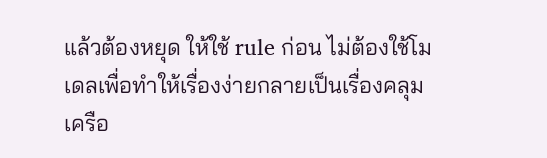แล้วต้องหยุด ให้ใช้ rule ก่อน ไม่ต้องใช้โมเดลเพื่อทำให้เรื่องง่ายกลายเป็นเรื่องคลุมเครือ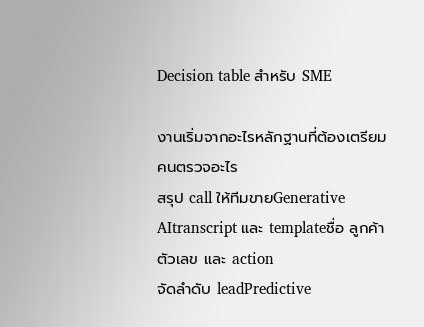Decision table สำหรับ SME

งานเริ่มจากอะไรหลักฐานที่ต้องเตรียมคนตรวจอะไร
สรุป call ให้ทีมขายGenerative AItranscript และ templateชื่อ ลูกค้า ตัวเลข และ action
จัดลำดับ leadPredictive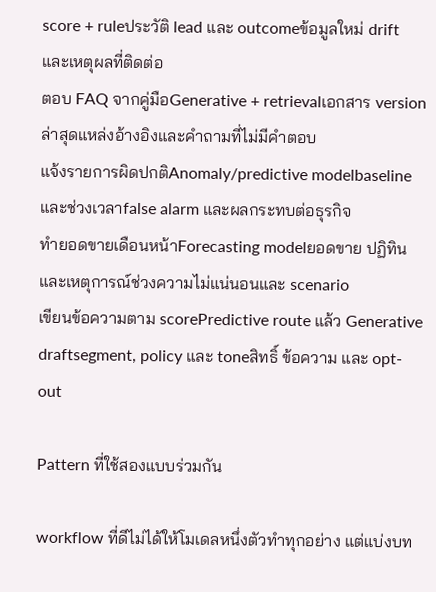score + ruleประวัติ lead และ outcomeข้อมูลใหม่ drift และเหตุผลที่ติดต่อ
ตอบ FAQ จากคู่มือGenerative + retrievalเอกสาร version ล่าสุดแหล่งอ้างอิงและคำถามที่ไม่มีคำตอบ
แจ้งรายการผิดปกติAnomaly/predictive modelbaseline และช่วงเวลาfalse alarm และผลกระทบต่อธุรกิจ
ทำยอดขายเดือนหน้าForecasting modelยอดขาย ปฏิทิน และเหตุการณ์ช่วงความไม่แน่นอนและ scenario
เขียนข้อความตาม scorePredictive route แล้ว Generative draftsegment, policy และ toneสิทธิ์ ข้อความ และ opt-out

Pattern ที่ใช้สองแบบร่วมกัน

workflow ที่ดีไม่ได้ให้โมเดลหนึ่งตัวทำทุกอย่าง แต่แบ่งบท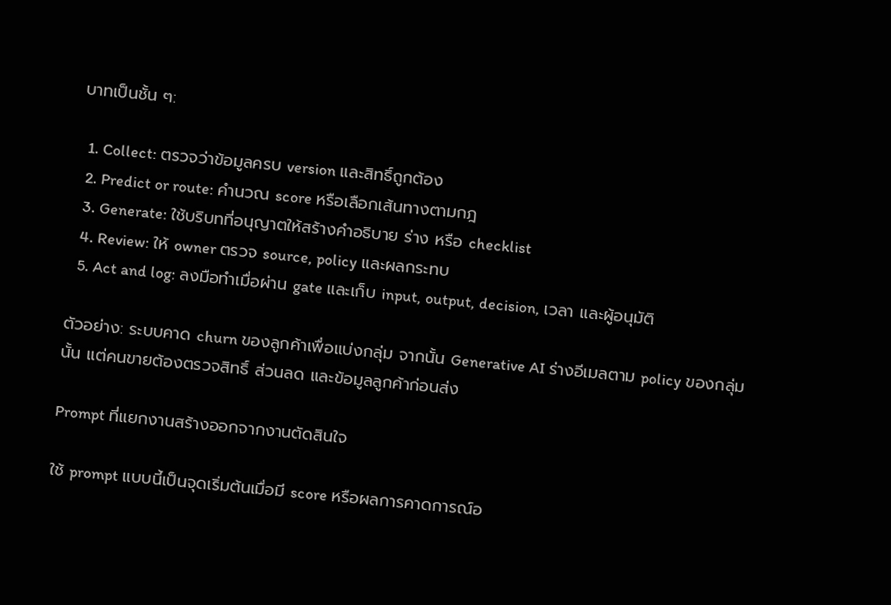บาทเป็นชั้น ๆ:

  1. Collect: ตรวจว่าข้อมูลครบ version และสิทธิ์ถูกต้อง
  2. Predict or route: คำนวณ score หรือเลือกเส้นทางตามกฎ
  3. Generate: ใช้บริบทที่อนุญาตให้สร้างคำอธิบาย ร่าง หรือ checklist
  4. Review: ให้ owner ตรวจ source, policy และผลกระทบ
  5. Act and log: ลงมือทำเมื่อผ่าน gate และเก็บ input, output, decision, เวลา และผู้อนุมัติ

ตัวอย่าง: ระบบคาด churn ของลูกค้าเพื่อแบ่งกลุ่ม จากนั้น Generative AI ร่างอีเมลตาม policy ของกลุ่มนั้น แต่คนขายต้องตรวจสิทธิ์ ส่วนลด และข้อมูลลูกค้าก่อนส่ง

Prompt ที่แยกงานสร้างออกจากงานตัดสินใจ

ใช้ prompt แบบนี้เป็นจุดเริ่มต้นเมื่อมี score หรือผลการคาดการณ์อ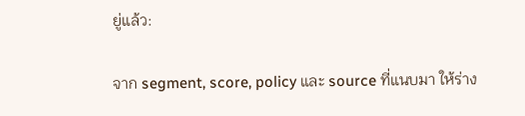ยู่แล้ว:

จาก segment, score, policy และ source ที่แนบมา ให้ร่าง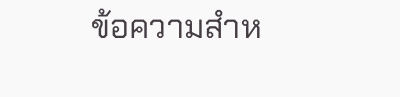ข้อความสำห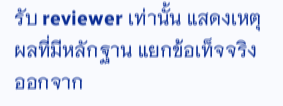รับ reviewer เท่านั้น แสดงเหตุผลที่มีหลักฐาน แยกข้อเท็จจริงออกจาก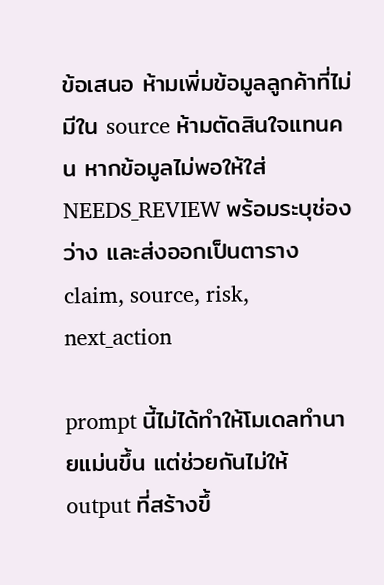ข้อเสนอ ห้ามเพิ่มข้อมูลลูกค้าที่ไม่มีใน source ห้ามตัดสินใจแทนคน หากข้อมูลไม่พอให้ใส่ NEEDS_REVIEW พร้อมระบุช่องว่าง และส่งออกเป็นตาราง claim, source, risk, next_action

prompt นี้ไม่ได้ทำให้โมเดลทำนายแม่นขึ้น แต่ช่วยกันไม่ให้ output ที่สร้างขึ้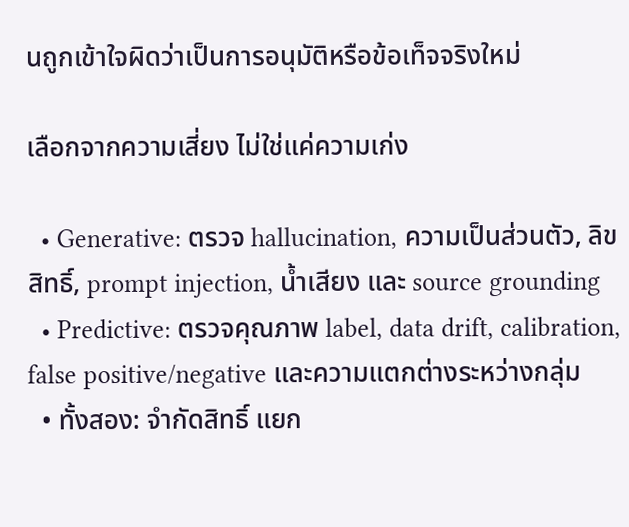นถูกเข้าใจผิดว่าเป็นการอนุมัติหรือข้อเท็จจริงใหม่

เลือกจากความเสี่ยง ไม่ใช่แค่ความเก่ง

  • Generative: ตรวจ hallucination, ความเป็นส่วนตัว, ลิขสิทธิ์, prompt injection, น้ำเสียง และ source grounding
  • Predictive: ตรวจคุณภาพ label, data drift, calibration, false positive/negative และความแตกต่างระหว่างกลุ่ม
  • ทั้งสอง: จำกัดสิทธิ์ แยก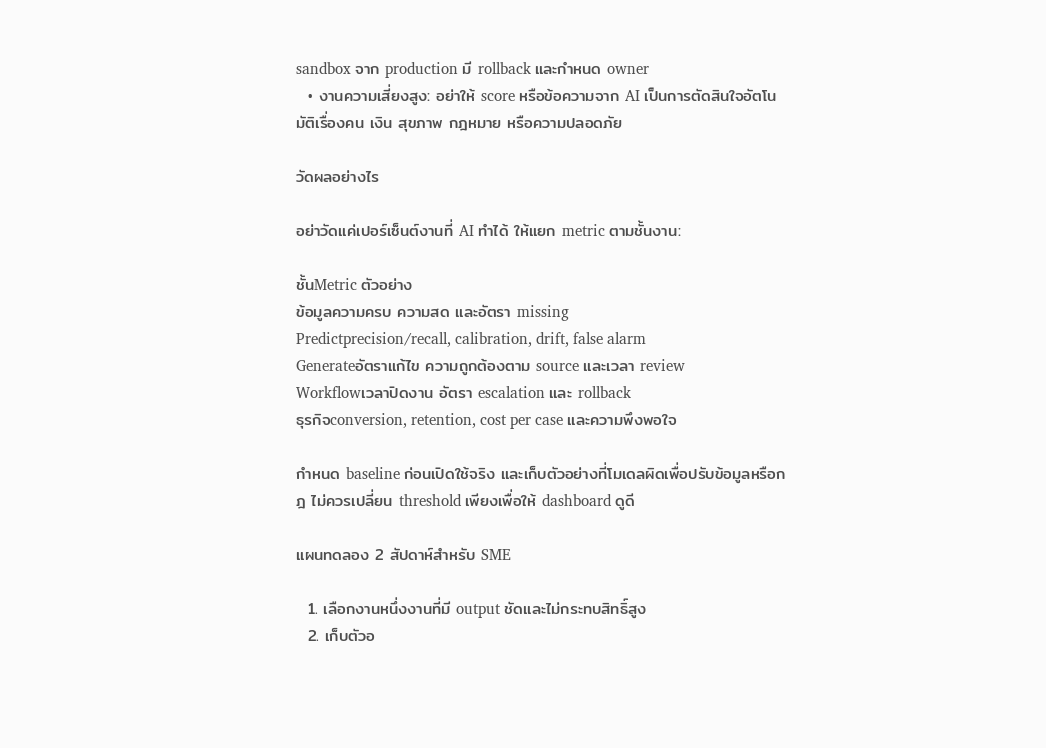sandbox จาก production มี rollback และกำหนด owner
  • งานความเสี่ยงสูง: อย่าให้ score หรือข้อความจาก AI เป็นการตัดสินใจอัตโนมัติเรื่องคน เงิน สุขภาพ กฎหมาย หรือความปลอดภัย

วัดผลอย่างไร

อย่าวัดแค่เปอร์เซ็นต์งานที่ AI ทำได้ ให้แยก metric ตามชั้นงาน:

ชั้นMetric ตัวอย่าง
ข้อมูลความครบ ความสด และอัตรา missing
Predictprecision/recall, calibration, drift, false alarm
Generateอัตราแก้ไข ความถูกต้องตาม source และเวลา review
Workflowเวลาปิดงาน อัตรา escalation และ rollback
ธุรกิจconversion, retention, cost per case และความพึงพอใจ

กำหนด baseline ก่อนเปิดใช้จริง และเก็บตัวอย่างที่โมเดลผิดเพื่อปรับข้อมูลหรือกฎ ไม่ควรเปลี่ยน threshold เพียงเพื่อให้ dashboard ดูดี

แผนทดลอง 2 สัปดาห์สำหรับ SME

  1. เลือกงานหนึ่งงานที่มี output ชัดและไม่กระทบสิทธิ์สูง
  2. เก็บตัวอ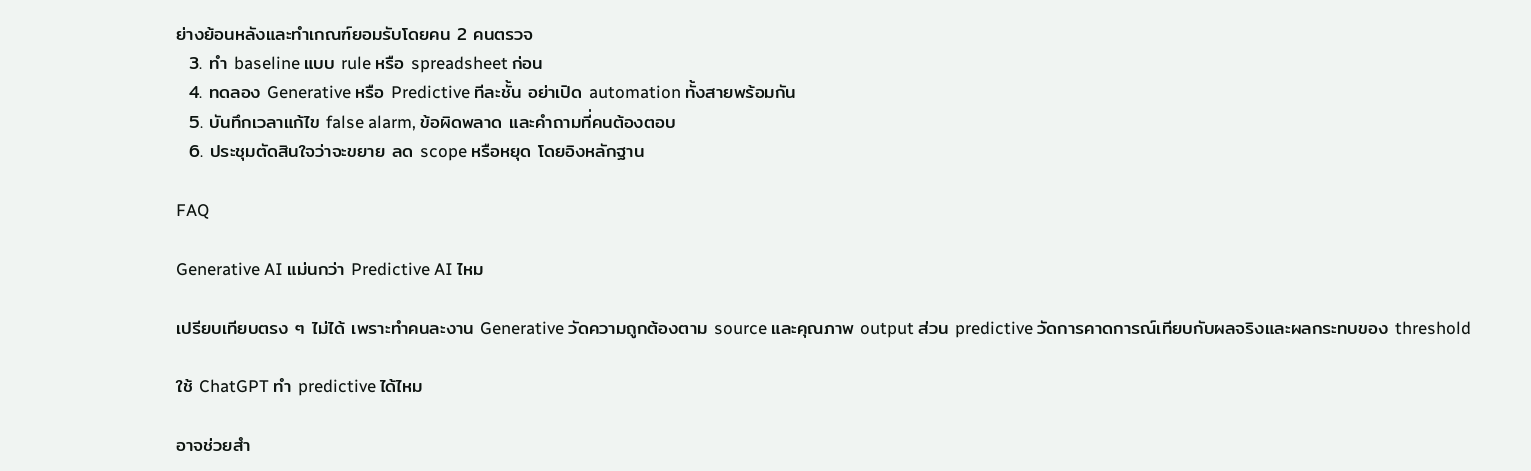ย่างย้อนหลังและทำเกณฑ์ยอมรับโดยคน 2 คนตรวจ
  3. ทำ baseline แบบ rule หรือ spreadsheet ก่อน
  4. ทดลอง Generative หรือ Predictive ทีละชั้น อย่าเปิด automation ทั้งสายพร้อมกัน
  5. บันทึกเวลาแก้ไข false alarm, ข้อผิดพลาด และคำถามที่คนต้องตอบ
  6. ประชุมตัดสินใจว่าจะขยาย ลด scope หรือหยุด โดยอิงหลักฐาน

FAQ

Generative AI แม่นกว่า Predictive AI ไหม

เปรียบเทียบตรง ๆ ไม่ได้ เพราะทำคนละงาน Generative วัดความถูกต้องตาม source และคุณภาพ output ส่วน predictive วัดการคาดการณ์เทียบกับผลจริงและผลกระทบของ threshold

ใช้ ChatGPT ทำ predictive ได้ไหม

อาจช่วยสำ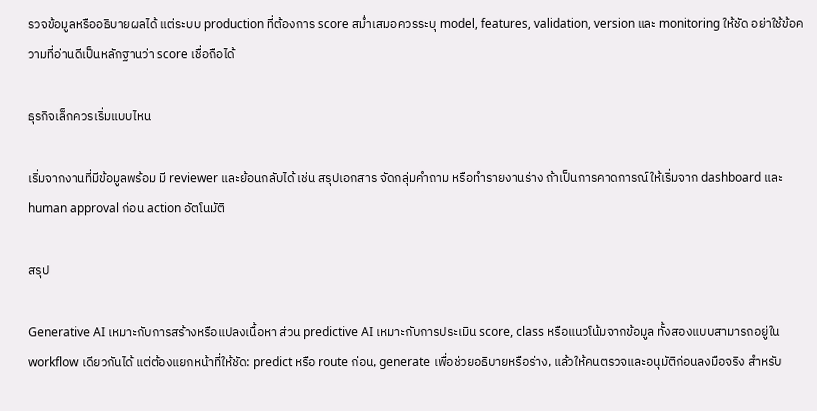รวจข้อมูลหรืออธิบายผลได้ แต่ระบบ production ที่ต้องการ score สม่ำเสมอควรระบุ model, features, validation, version และ monitoring ให้ชัด อย่าใช้ข้อความที่อ่านดีเป็นหลักฐานว่า score เชื่อถือได้

ธุรกิจเล็กควรเริ่มแบบไหน

เริ่มจากงานที่มีข้อมูลพร้อม มี reviewer และย้อนกลับได้ เช่น สรุปเอกสาร จัดกลุ่มคำถาม หรือทำรายงานร่าง ถ้าเป็นการคาดการณ์ให้เริ่มจาก dashboard และ human approval ก่อน action อัตโนมัติ

สรุป

Generative AI เหมาะกับการสร้างหรือแปลงเนื้อหา ส่วน predictive AI เหมาะกับการประเมิน score, class หรือแนวโน้มจากข้อมูล ทั้งสองแบบสามารถอยู่ใน workflow เดียวกันได้ แต่ต้องแยกหน้าที่ให้ชัด: predict หรือ route ก่อน, generate เพื่อช่วยอธิบายหรือร่าง, แล้วให้คนตรวจและอนุมัติก่อนลงมือจริง สำหรับ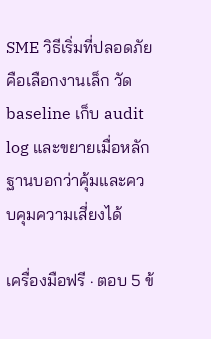SME วิธีเริ่มที่ปลอดภัยคือเลือกงานเล็ก วัด baseline เก็บ audit log และขยายเมื่อหลักฐานบอกว่าคุ้มและควบคุมความเสี่ยงได้

เครื่องมือฟรี · ตอบ 5 ข้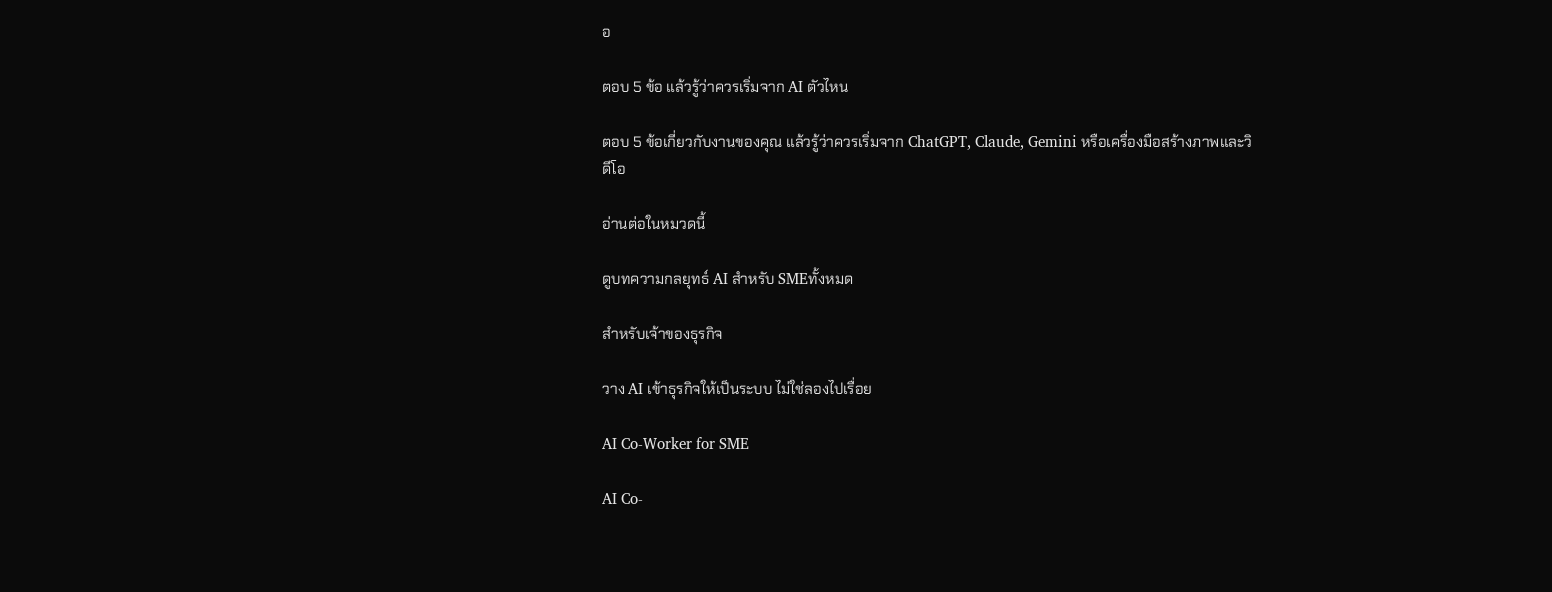อ

ตอบ 5 ข้อ แล้วรู้ว่าควรเริ่มจาก AI ตัวไหน

ตอบ 5 ข้อเกี่ยวกับงานของคุณ แล้วรู้ว่าควรเริ่มจาก ChatGPT, Claude, Gemini หรือเครื่องมือสร้างภาพและวิดีโอ

อ่านต่อในหมวดนี้

ดูบทความกลยุทธ์ AI สำหรับ SMEทั้งหมด

สำหรับเจ้าของธุรกิจ

วาง AI เข้าธุรกิจให้เป็นระบบ ไม่ใช่ลองไปเรื่อย

AI Co-Worker for SME

AI Co-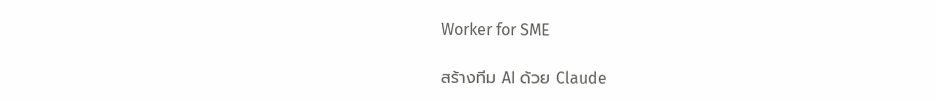Worker for SME

สร้างทีม AI ด้วย Claude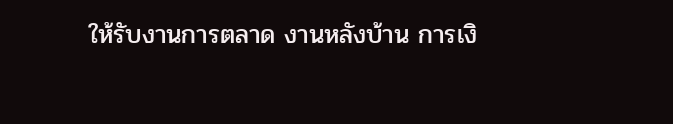ให้รับงานการตลาด งานหลังบ้าน การเงิ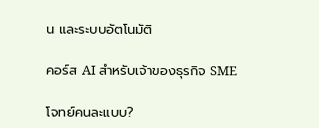น และระบบอัตโนมัติ

คอร์ส AI สำหรับเจ้าของธุรกิจ SME

โจทย์คนละแบบ?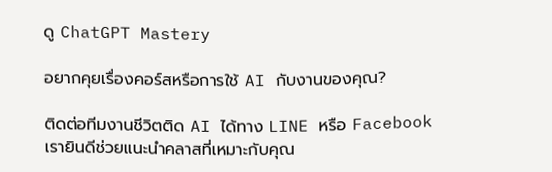ดู ChatGPT Mastery

อยากคุยเรื่องคอร์สหรือการใช้ AI กับงานของคุณ?

ติดต่อทีมงานชีวิตติด AI ได้ทาง LINE หรือ Facebook เรายินดีช่วยแนะนำคลาสที่เหมาะกับคุณ